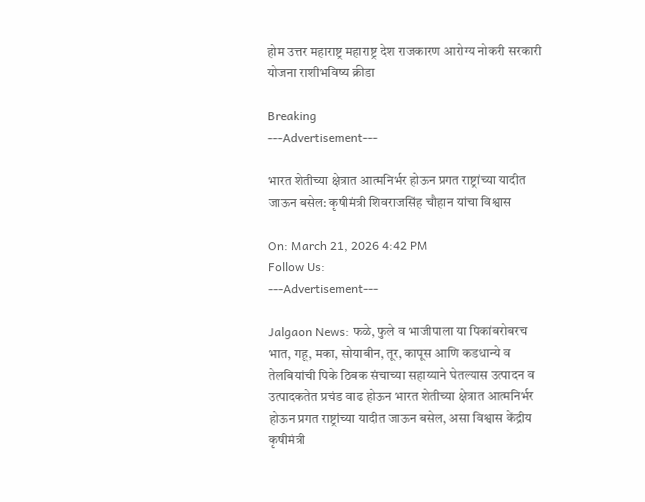होम उत्तर महाराष्ट्र महाराष्ट्र देश राजकारण आरोग्य नोकरी सरकारी योजना राशीभविष्य क्रीडा

Breaking
---Advertisement---

भारत शेतीच्या क्षेत्रात आत्मनिर्भर होऊन प्रगत राष्ट्रांच्या यादीत जाऊन बसेल: कृषीमंत्री शिवराजसिंह चौहान यांचा विश्वास

On: March 21, 2026 4:42 PM
Follow Us:
---Advertisement---

Jalgaon News: फळे, फुले व भाजीपाला या पिकांबरोबरच भात, गहू, मका, सोयाबीन, तूर, कापूस आणि कडधान्ये व तेलबियांची पिके ठिबक संचाच्या सहाय्याने घेतल्यास उत्पादन व उत्पादकतेत प्रचंड वाढ होऊन भारत शेतीच्या क्षेत्रात आत्मनिर्भर होऊन प्रगत राष्ट्रांच्या यादीत जाऊन बसेल, असा विश्वास केंद्रीय कृषीमंत्री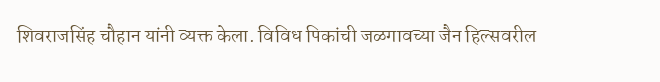शिवराजसिंह चौहान यांनी व्यक्त केला. विविध पिकांची जळगावच्या जैन हिल्सवरील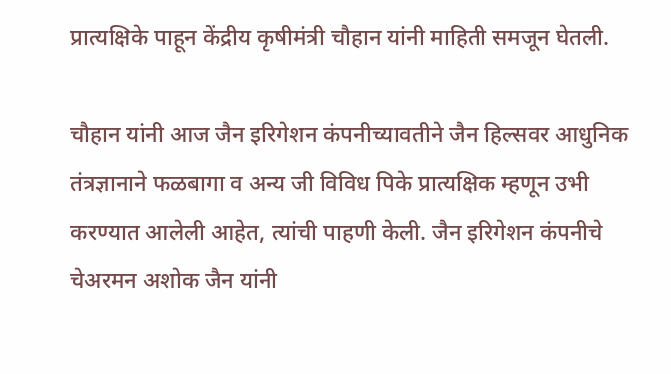प्रात्यक्षिके पाहून केंद्रीय कृषीमंत्री चौहान यांनी माहिती समजून घेतली.

चौहान यांनी आज जैन इरिगेशन कंपनीच्यावतीने जैन हिल्सवर आधुनिक तंत्रज्ञानाने फळबागा व अन्य जी विविध पिके प्रात्यक्षिक म्हणून उभी करण्यात आलेली आहेत, त्यांची पाहणी केली. जैन इरिगेशन कंपनीचे चेअरमन अशोक जैन यांनी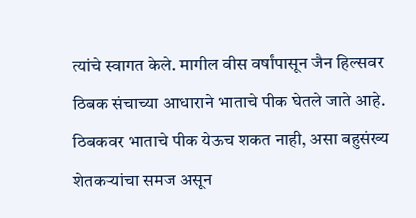त्यांचे स्वागत केले. मागील वीस वर्षांपासून जैन हिल्सवर ठिबक संचाच्या आधाराने भाताचे पीक घेतले जाते आहे. ठिबकवर भाताचे पीक येऊच शकत नाही, असा बहुसंख्य शेतकऱ्यांचा समज असून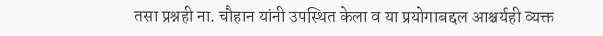तसा प्रश्नही ना. चौहान यांनी उपस्थित केला व या प्रयोगाबद्दल आश्चर्यही व्यक्त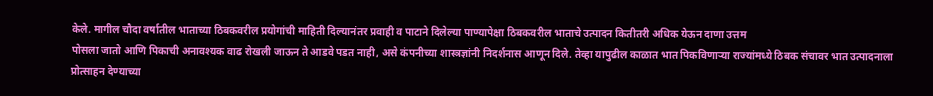केले. मागील चौदा वर्षातील भाताच्या ठिबकवरील प्रयोगांची माहिती दिल्यानंतर प्रवाही व पाटाने दिलेल्या पाण्यापेक्षा ठिबकवरील भाताचे उत्पादन कितीतरी अधिक येऊन दाणा उत्तम
पोसला जातो आणि पिकाची अनावश्यक वाढ रोखली जाऊन ते आडवे पडत नाही, असे कंपनीच्या शास्त्रज्ञांनी निदर्शनास आणून दिले. तेव्हा यापुढील काळात भात पिकविणाऱ्या राज्यांमध्ये ठिबक संचावर भात उत्पादनाला प्रोत्साहन देण्याच्या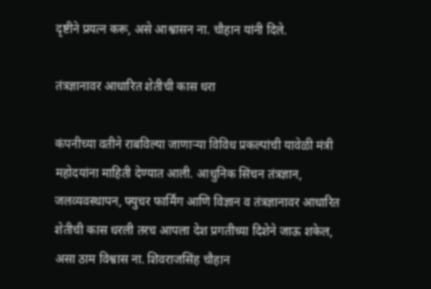दृष्टीने प्रयत्न करू, असे आश्वासन ना. चौहान यांनी दिले.

तंत्रज्ञानावर आधारित शेतीची कास धरा

कंपनीच्या वतीने राबविल्या जाणाऱ्या विविध प्रकल्पांची यावेळी मंत्री महोदयांना माहिती देण्यात आली. आधुनिक सिंचन तंत्रज्ञान, जलव्यवस्थापन, फ्युचर फार्मिंग आणि विज्ञान व तंत्रज्ञानावर आधारित शेतीची कास धरली तरच आपला देश प्रगतीच्या दिशेने जाऊ शकेल, असा ठाम विश्वास ना. शिवराजसिंह चौहान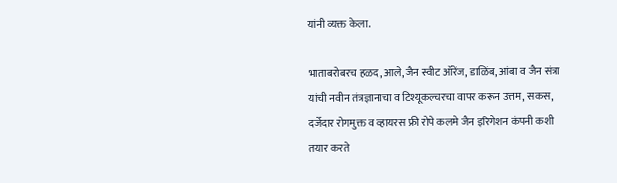यांनी व्यक्त केला.

भाताबरोबरच हळद, आले, जैन स्वीट ऑरेंज, डाळिंब, आंबा व जैन संत्रा यांची नवीन तंत्रज्ञानाचा व टिश्यूकल्चरचा वापर करून उत्तम, सकस, दर्जेदार रोगमुक्त व व्हायरस फ्री रोपे कलमे जैन इरिगेशन कंपनी कशी तयार करते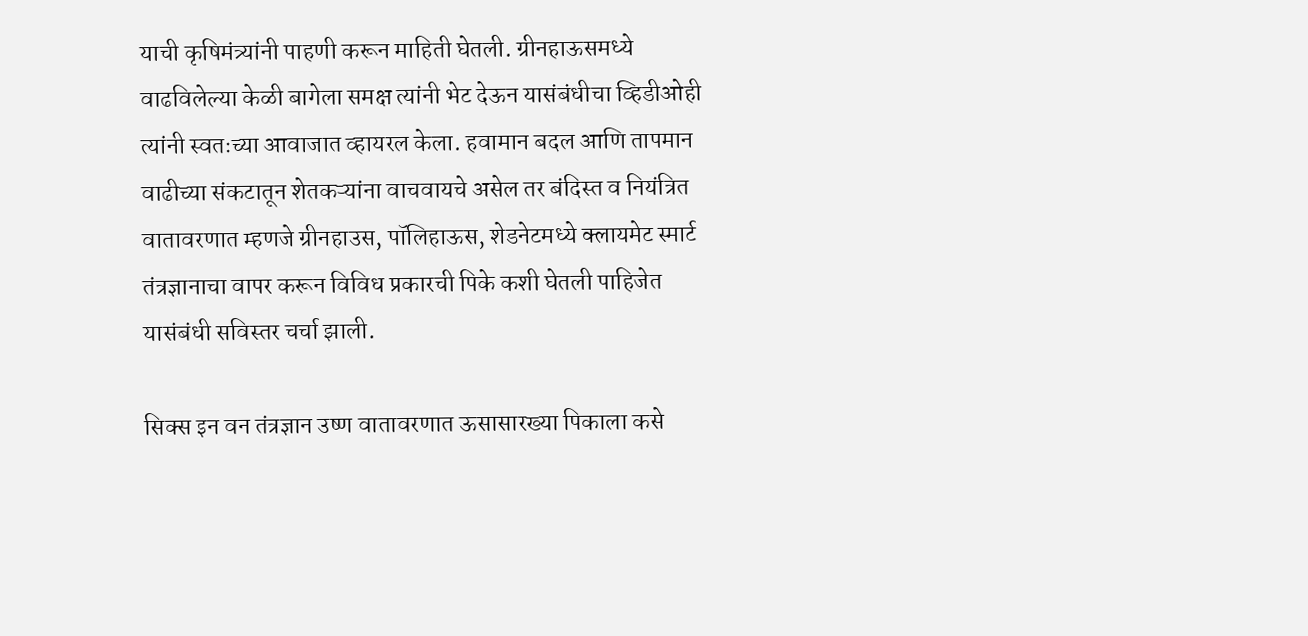याची कृषिमंत्र्यांनी पाहणी करून माहिती घेतली. ग्रीनहाऊसमध्ये वाढविलेल्या केळी बागेला समक्ष त्यांनी भेट देऊन यासंबंधीचा व्हिडीओही त्यांनी स्वतःच्या आवाजात व्हायरल केला. हवामान बदल आणि तापमान वाढीच्या संकटातून शेतकऱ्यांना वाचवायचे असेल तर बंदिस्त व नियंत्रित वातावरणात म्हणजे ग्रीनहाउस, पॉलिहाऊस, शेडनेटमध्ये क्लायमेट स्मार्ट तंत्रज्ञानाचा वापर करून विविध प्रकारची पिके कशी घेतली पाहिजेत यासंबंधी सविस्तर चर्चा झाली.

सिक्स इन वन तंत्रज्ञान उष्ण वातावरणात ऊसासारख्या पिकाला कसे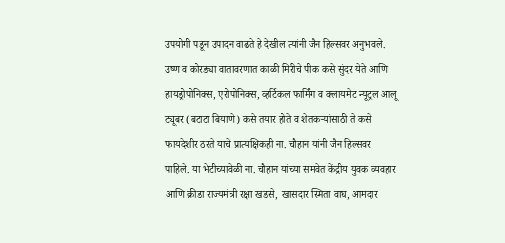उपयोगी पडून उपादन वाढते हे देखील त्यांनी जैन हिल्सवर अनुभवले. उष्ण व कोरड्या वातावरणात काळी मिरीचे पीक कसे सुंदर येते आणि हायड्रोपोनिक्स, एरोपोनिक्स, व्हर्टिकल फार्मिंग व क्लायमेट न्यूट्रल आलू ट्यूबर (बटाटा बियाणे) कसे तयार होते व शेतकऱ्यांसाठी ते कसे फायदेशीर ठरते याचे प्रात्यक्षिकही ना. चौहान यांनी जैन हिल्सवर पाहिले. या भेटीच्यावेळी ना. चौहान यांच्या समवेत केंद्रीय युवक व्यवहार आणि क्रीडा राज्यमंत्री रक्षा खडसे, खासदार स्मिता वाघ, आमदार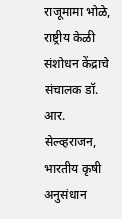राजूमामा भोळे, राष्ट्रीय केळी संशोधन केंद्राचे संचालक डॉ. आर. सेल्व्हराजन, भारतीय कृषी अनुसंधान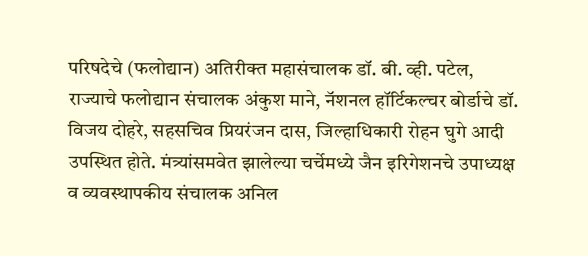परिषदेचे (फलोद्यान) अतिरीक्त महासंचालक डॉ. बी. व्ही. पटेल, राज्याचे फलोद्यान संचालक अंकुश माने, नॅशनल हॉर्टिकल्चर बोर्डाचे डॉ. विजय दोहरे, सहसचिव प्रियरंजन दास, जिल्हाधिकारी रोहन घुगे आदी उपस्थित होते. मंत्र्यांसमवेत झालेल्या चर्चेमध्ये जैन इरिगेशनचे उपाध्यक्ष व व्यवस्थापकीय संचालक अनिल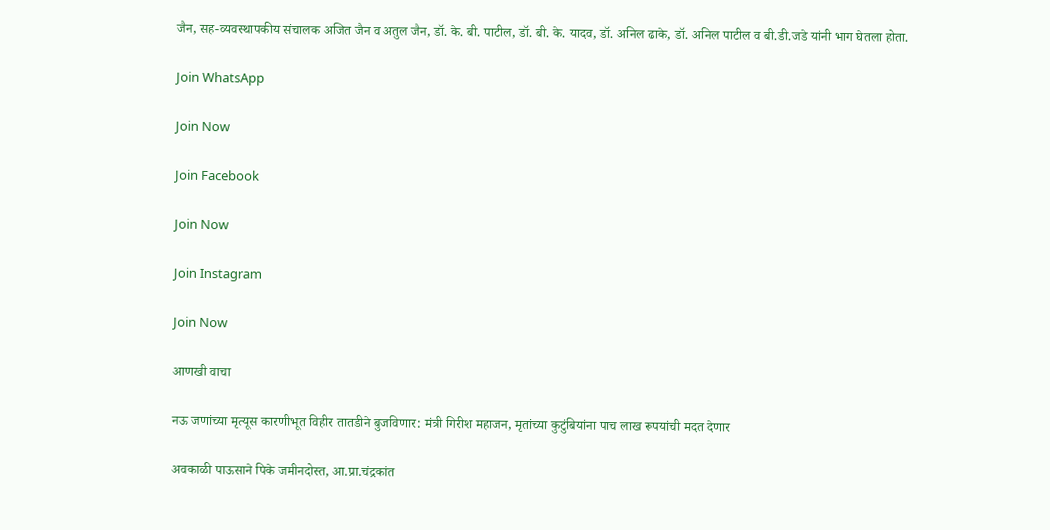जैन, सह-व्यवस्थापकीय संचालक अजित जैन व अतुल जैन, डॉ. के. बी. पाटील, डॉ. बी. के. यादव, डॉ. अनिल ढाके, डॉ. अनिल पाटील व बी.डी.जडे यांनी भाग घेतला होता.

Join WhatsApp

Join Now

Join Facebook

Join Now

Join Instagram

Join Now

आणखी वाचा

नऊ जणांच्या मृत्यूस कारणीभूत विहीर तातडीने बुजविणार: मंत्री गिरीश महाजन, मृतांच्या कुटुंबियांना पाच लाख रूपयांची मदत देणार

अवकाळी पाऊसाने पिके जमीनदोस्त, आ.प्रा.चंद्रकांत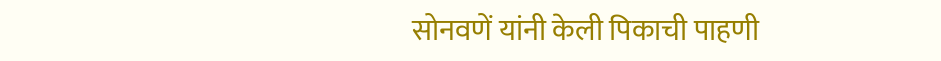सोनवणें यांनी केली पिकाची पाहणी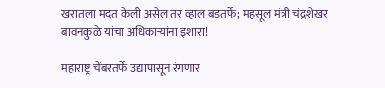खरातला मदत केली असेल तर व्हाल बडतर्फे; महसूल मंत्री चंद्रशेखर बावनकुळे यांचा अधिकाऱ्यांना इशारा!

महाराष्ट्र चेंबरतर्फे उद्यापासून रंगणार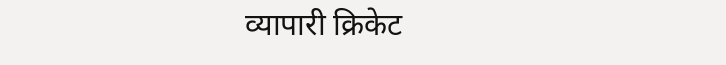व्यापारी क्रिकेट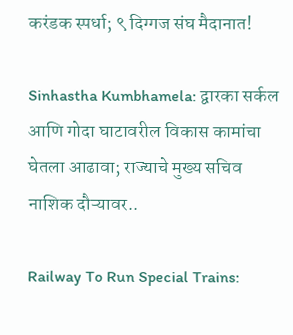करंडक स्पर्धा; ९ दिग्गज संघ मैदानात!

Sinhastha Kumbhamela: द्वारका सर्कल आणि गोदा घाटावरील विकास कामांचा घेतला आढावा; राज्याचे मुख्य सचिव नाशिक दौऱ्यावर..

Railway To Run Special Trains: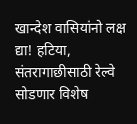खान्देश वासियांनो लक्ष द्या! हटिया, संतरागाछीसाठी रेल्वे सोडणार विशेष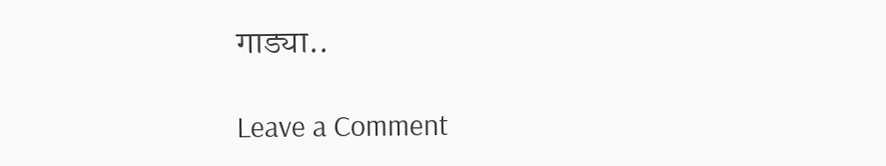गाड्या..

Leave a Comment